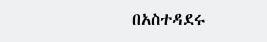በአስተዳደሩ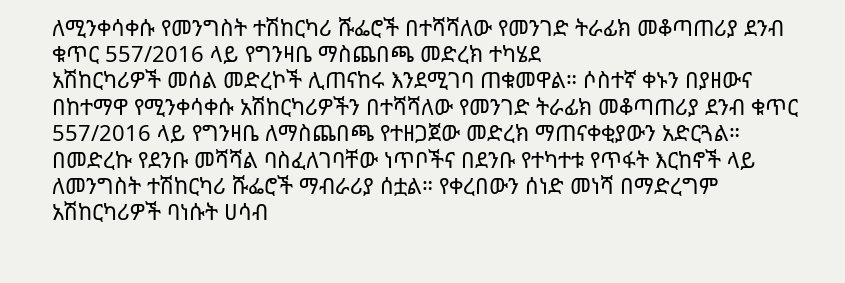ለሚንቀሳቀሱ የመንግስት ተሽከርካሪ ሹፌሮች በተሻሻለው የመንገድ ትራፊክ መቆጣጠሪያ ደንብ ቁጥር 557/2016 ላይ የግንዛቤ ማስጨበጫ መድረክ ተካሄደ
አሽከርካሪዎች መሰል መድረኮች ሊጠናከሩ እንደሚገባ ጠቁመዋል። ሶስተኛ ቀኑን በያዘውና በከተማዋ የሚንቀሳቀሱ አሽከርካሪዎችን በተሻሻለው የመንገድ ትራፊክ መቆጣጠሪያ ደንብ ቁጥር 557/2016 ላይ የግንዛቤ ለማስጨበጫ የተዘጋጀው መድረክ ማጠናቀቂያውን አድርጓል። በመድረኩ የደንቡ መሻሻል ባስፈለገባቸው ነጥቦችና በደንቡ የተካተቱ የጥፋት እርከኖች ላይ ለመንግስት ተሽከርካሪ ሹፌሮች ማብራሪያ ሰቷል። የቀረበውን ሰነድ መነሻ በማድረግም አሽከርካሪዎች ባነሱት ሀሳብ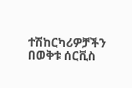ተሽከርካሪዎቻችን በወቅቱ ሰርቪስ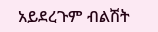አይደረጉም ብልሽት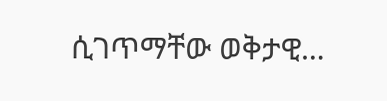ሲገጥማቸው ወቅታዊ…